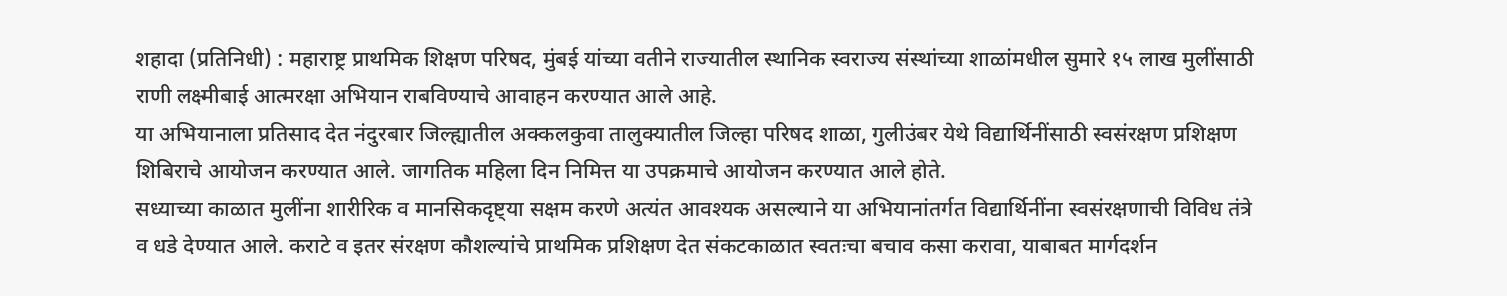शहादा (प्रतिनिधी) : महाराष्ट्र प्राथमिक शिक्षण परिषद, मुंबई यांच्या वतीने राज्यातील स्थानिक स्वराज्य संस्थांच्या शाळांमधील सुमारे १५ लाख मुलींसाठी राणी लक्ष्मीबाई आत्मरक्षा अभियान राबविण्याचे आवाहन करण्यात आले आहे.
या अभियानाला प्रतिसाद देत नंदुरबार जिल्ह्यातील अक्कलकुवा तालुक्यातील जिल्हा परिषद शाळा, गुलीउंबर येथे विद्यार्थिनींसाठी स्वसंरक्षण प्रशिक्षण शिबिराचे आयोजन करण्यात आले. जागतिक महिला दिन निमित्त या उपक्रमाचे आयोजन करण्यात आले होते.
सध्याच्या काळात मुलींना शारीरिक व मानसिकदृष्ट्या सक्षम करणे अत्यंत आवश्यक असल्याने या अभियानांतर्गत विद्यार्थिनींना स्वसंरक्षणाची विविध तंत्रे व धडे देण्यात आले. कराटे व इतर संरक्षण कौशल्यांचे प्राथमिक प्रशिक्षण देत संकटकाळात स्वतःचा बचाव कसा करावा, याबाबत मार्गदर्शन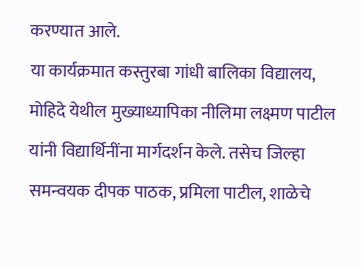करण्यात आले.
या कार्यक्रमात कस्तुरबा गांधी बालिका विद्यालय, मोहिदे येथील मुख्याध्यापिका नीलिमा लक्ष्मण पाटील यांनी विद्यार्थिनींना मार्गदर्शन केले. तसेच जिल्हा समन्वयक दीपक पाठक, प्रमिला पाटील, शाळेचे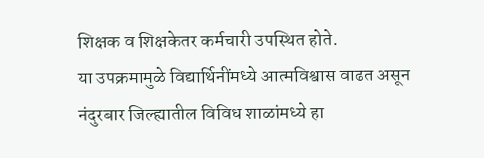शिक्षक व शिक्षकेतर कर्मचारी उपस्थित होते.
या उपक्रमामुळे विद्यार्थिनींमध्ये आत्मविश्वास वाढत असून नंदुरबार जिल्ह्यातील विविध शाळांमध्ये हा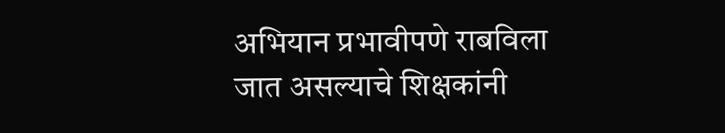अभियान प्रभावीपणे राबविला जात असल्याचे शिक्षकांनी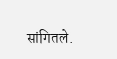सांगितले.